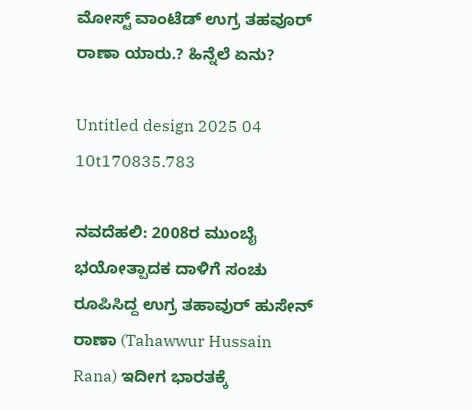ಮೋಸ್ಟ್ ವಾಂಟೆಡ್ ಉಗ್ರ ತಹವೂರ್ ರಾಣಾ ಯಾರು.? ಹಿನ್ನೆಲೆ ಏನು?

Untitled design 2025 04 10t170835.783

ನವದೆಹಲಿ: 2008ರ ಮುಂಬೈ ಭಯೋತ್ಪಾದಕ ದಾಳಿಗೆ ಸಂಚು ರೂಪಿಸಿದ್ದ ಉಗ್ರ ತಹಾವುರ್ ಹುಸೇನ್ ರಾಣಾ (Tahawwur Hussain Rana) ಇದೀಗ ಭಾರತಕ್ಕೆ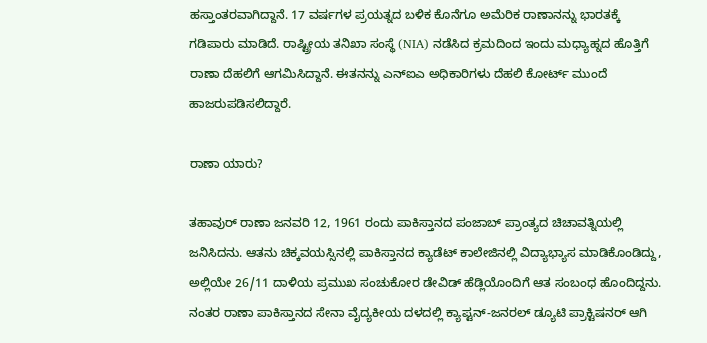ಹಸ್ತಾಂತರವಾಗಿದ್ದಾನೆ. 17 ವರ್ಷಗಳ ಪ್ರಯತ್ನದ ಬಳಿಕ ಕೊನೆಗೂ ಅಮೆರಿಕ ರಾಣಾನನ್ನು ಭಾರತಕ್ಕೆ ಗಡಿಪಾರು ಮಾಡಿದೆ. ರಾಷ್ಟ್ರೀಯ ತನಿಖಾ ಸಂಸ್ಥೆ (NIA) ನಡೆಸಿದ ಕ್ರಮದಿಂದ ಇಂದು ಮಧ್ಯಾಹ್ನದ ಹೊತ್ತಿಗೆ ರಾಣಾ ದೆಹಲಿಗೆ ಆಗಮಿಸಿದ್ದಾನೆ. ಈತನನ್ನು ಎನ್‌ಐಎ ಅಧಿಕಾರಿಗಳು ದೆಹಲಿ ಕೋರ್ಟ್‌ ಮುಂದೆ ಹಾಜರುಪಡಿಸಲಿದ್ದಾರೆ.

ರಾಣಾ ಯಾರು?

ತಹಾವುರ್ ರಾಣಾ ಜನವರಿ 12, 1961 ರಂದು ಪಾಕಿಸ್ತಾನದ ಪಂಜಾಬ್ ಪ್ರಾಂತ್ಯದ ಚಿಚಾವತ್ನಿಯಲ್ಲಿ ಜನಿಸಿದನು. ಆತನು ಚಿಕ್ಕವಯಸ್ಸಿನಲ್ಲಿ ಪಾಕಿಸ್ತಾನದ ಕ್ಯಾಡೆಟ್ ಕಾಲೇಜಿನಲ್ಲಿ ವಿದ್ಯಾಭ್ಯಾಸ ಮಾಡಿಕೊಂಡಿದ್ದು, ಅಲ್ಲಿಯೇ 26/11 ದಾಳಿಯ ಪ್ರಮುಖ ಸಂಚುಕೋರ ಡೇವಿಡ್ ಹೆಡ್ಲಿಯೊಂದಿಗೆ ಆತ ಸಂಬಂಧ ಹೊಂದಿದ್ದನು. ನಂತರ ರಾಣಾ ಪಾಕಿಸ್ತಾನದ ಸೇನಾ ವೈದ್ಯಕೀಯ ದಳದಲ್ಲಿ ಕ್ಯಾಪ್ಟನ್-ಜನರಲ್ ಡ್ಯೂಟಿ ಪ್ರಾಕ್ಟಿಷನರ್ ಆಗಿ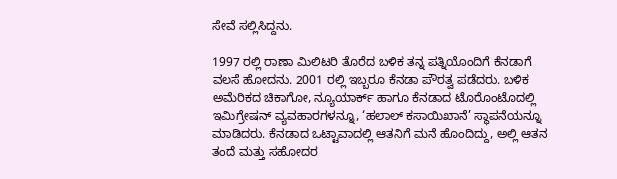ಸೇವೆ ಸಲ್ಲಿಸಿದ್ದನು.

1997 ರಲ್ಲಿ ರಾಣಾ ಮಿಲಿಟರಿ ತೊರೆದ ಬಳಿಕ ತನ್ನ ಪತ್ನಿಯೊಂದಿಗೆ ಕೆನಡಾಗೆ ವಲಸೆ ಹೋದನು. 2001 ರಲ್ಲಿ ಇಬ್ಬರೂ ಕೆನಡಾ ಪೌರತ್ವ ಪಡೆದರು. ಬಳಿಕ ಅಮೆರಿಕದ ಚಿಕಾಗೋ, ನ್ಯೂಯಾರ್ಕ್ ಹಾಗೂ ಕೆನಡಾದ ಟೊರೊಂಟೊದಲ್ಲಿ ಇಮಿಗ್ರೇಷನ್ ವ್ಯವಹಾರಗಳನ್ನೂ, ‘ಹಲಾಲ್ ಕಸಾಯಿಖಾನೆ’ ಸ್ಥಾಪನೆಯನ್ನೂ ಮಾಡಿದರು. ಕೆನಡಾದ ಒಟ್ಟಾವಾದಲ್ಲಿ ಆತನಿಗೆ ಮನೆ ಹೊಂದಿದ್ದು, ಅಲ್ಲಿ ಆತನ ತಂದೆ ಮತ್ತು ಸಹೋದರ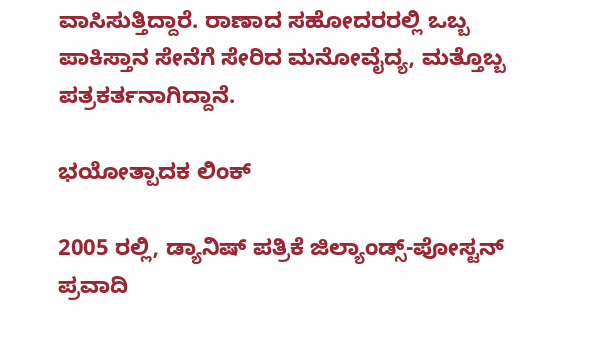ವಾಸಿಸುತ್ತಿದ್ದಾರೆ. ರಾಣಾದ ಸಹೋದರರಲ್ಲಿ ಒಬ್ಬ ಪಾಕಿಸ್ತಾನ ಸೇನೆಗೆ ಸೇರಿದ ಮನೋವೈದ್ಯ, ಮತ್ತೊಬ್ಬ ಪತ್ರಕರ್ತನಾಗಿದ್ದಾನೆ.

ಭಯೋತ್ಪಾದಕ ಲಿಂಕ್

2005 ರಲ್ಲಿ, ಡ್ಯಾನಿಷ್ ಪತ್ರಿಕೆ ಜಿಲ್ಯಾಂಡ್ಸ್-ಪೋಸ್ಟನ್ ಪ್ರವಾದಿ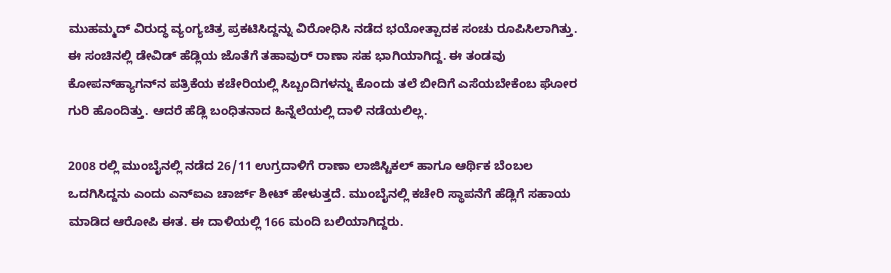ಮುಹಮ್ಮದ್ ವಿರುದ್ಧ ವ್ಯಂಗ್ಯಚಿತ್ರ ಪ್ರಕಟಿಸಿದ್ದನ್ನು ವಿರೋಧಿಸಿ ನಡೆದ ಭಯೋತ್ಪಾದಕ ಸಂಚು ರೂಪಿಸಿಲಾಗಿತ್ತು. ಈ ಸಂಚಿನಲ್ಲಿ ಡೇವಿಡ್ ಹೆಡ್ಲಿಯ ಜೊತೆಗೆ ತಹಾವುರ್ ರಾಣಾ ಸಹ ಭಾಗಿಯಾಗಿದ್ದ. ಈ ತಂಡವು ಕೋಪನ್‌ಹ್ಯಾಗನ್‌ನ ಪತ್ರಿಕೆಯ ಕಚೇರಿಯಲ್ಲಿ ಸಿಬ್ಬಂದಿಗಳನ್ನು ಕೊಂದು ತಲೆ ಬೀದಿಗೆ ಎಸೆಯಬೇಕೆಂಬ ಘೋರ ಗುರಿ ಹೊಂದಿತ್ತು. ಆದರೆ ಹೆಡ್ಲಿ ಬಂಧಿತನಾದ ಹಿನ್ನೆಲೆಯಲ್ಲಿ ದಾಳಿ ನಡೆಯಲಿಲ್ಲ.

2008 ರಲ್ಲಿ ಮುಂಬೈನಲ್ಲಿ ನಡೆದ 26/11 ಉಗ್ರದಾಳಿಗೆ ರಾಣಾ ಲಾಜಿಸ್ಟಿಕಲ್ ಹಾಗೂ ಆರ್ಥಿಕ ಬೆಂಬಲ ಒದಗಿಸಿದ್ದನು ಎಂದು ಎನ್‌ಐಎ ಚಾರ್ಜ್ ಶೀಟ್ ಹೇಳುತ್ತದೆ. ಮುಂಬೈನಲ್ಲಿ ಕಚೇರಿ ಸ್ಥಾಪನೆಗೆ ಹೆಡ್ಲಿಗೆ ಸಹಾಯ ಮಾಡಿದ ಆರೋಪಿ ಈತ. ಈ ದಾಳಿಯಲ್ಲಿ 166 ಮಂದಿ ಬಲಿಯಾಗಿದ್ದರು.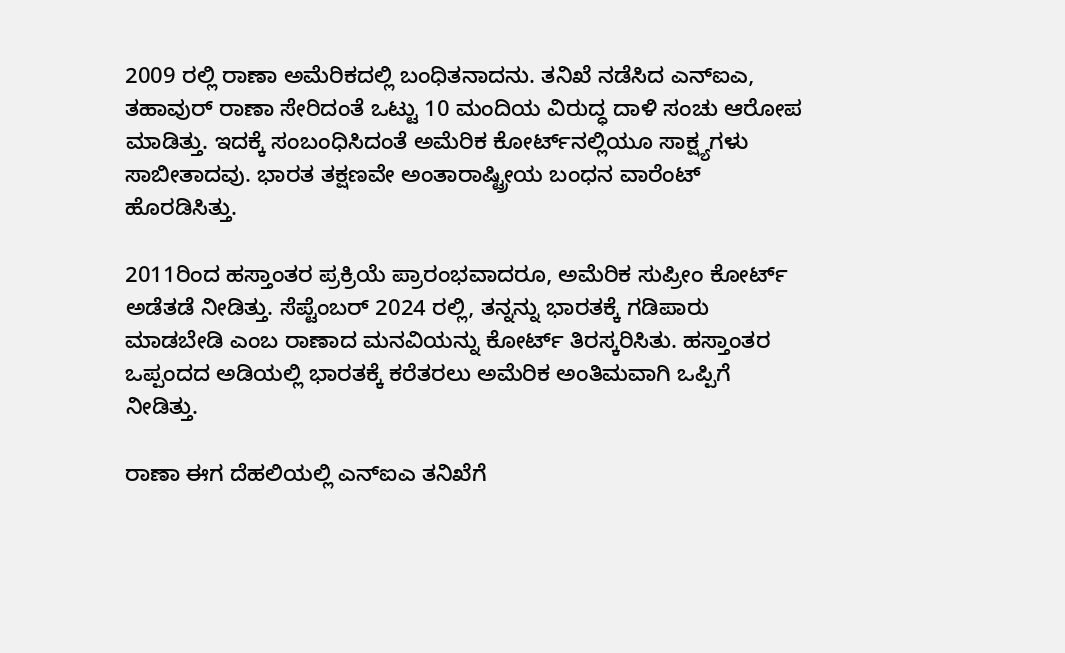2009 ರಲ್ಲಿ ರಾಣಾ ಅಮೆರಿಕದಲ್ಲಿ ಬಂಧಿತನಾದನು. ತನಿಖೆ ನಡೆಸಿದ ಎನ್‌ಐಎ, ತಹಾವುರ್ ರಾಣಾ ಸೇರಿದಂತೆ ಒಟ್ಟು 10 ಮಂದಿಯ ವಿರುದ್ಧ ದಾಳಿ ಸಂಚು ಆರೋಪ ಮಾಡಿತ್ತು. ಇದಕ್ಕೆ ಸಂಬಂಧಿಸಿದಂತೆ ಅಮೆರಿಕ ಕೋರ್ಟ್‌ನಲ್ಲಿಯೂ ಸಾಕ್ಷ್ಯಗಳು ಸಾಬೀತಾದವು. ಭಾರತ ತಕ್ಷಣವೇ ಅಂತಾರಾಷ್ಟ್ರೀಯ ಬಂಧನ ವಾರೆಂಟ್ ಹೊರಡಿಸಿತ್ತು.

2011ರಿಂದ ಹಸ್ತಾಂತರ ಪ್ರಕ್ರಿಯೆ ಪ್ರಾರಂಭವಾದರೂ, ಅಮೆರಿಕ ಸುಪ್ರೀಂ ಕೋರ್ಟ್ ಅಡೆತಡೆ ನೀಡಿತ್ತು. ಸೆಪ್ಟೆಂಬರ್ 2024 ರಲ್ಲಿ, ತನ್ನನ್ನು ಭಾರತಕ್ಕೆ ಗಡಿಪಾರು ಮಾಡಬೇಡಿ ಎಂಬ ರಾಣಾದ ಮನವಿಯನ್ನು ಕೋರ್ಟ್ ತಿರಸ್ಕರಿಸಿತು. ಹಸ್ತಾಂತರ ಒಪ್ಪಂದದ ಅಡಿಯಲ್ಲಿ ಭಾರತಕ್ಕೆ ಕರೆತರಲು ಅಮೆರಿಕ ಅಂತಿಮವಾಗಿ ಒಪ್ಪಿಗೆ ನೀಡಿತ್ತು.

ರಾಣಾ ಈಗ ದೆಹಲಿಯಲ್ಲಿ ಎನ್‌ಐಎ ತನಿಖೆಗೆ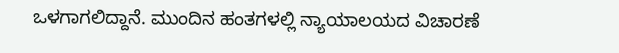ಒಳಗಾಗಲಿದ್ದಾನೆ. ಮುಂದಿನ ಹಂತಗಳಲ್ಲಿ ನ್ಯಾಯಾಲಯದ ವಿಚಾರಣೆ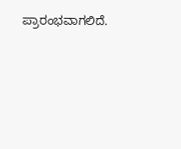ಪ್ರಾರಂಭವಾಗಲಿದೆ.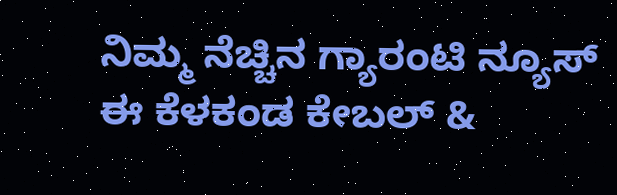ನಿಮ್ಮ ನೆಚ್ಚಿನ ಗ್ಯಾರಂಟಿ ನ್ಯೂಸ್ ಈ ಕೆಳಕಂಡ ಕೇಬಲ್ &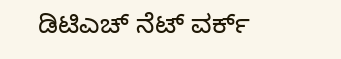ಡಿಟಿಎಚ್ ನೆಟ್ ವರ್ಕ್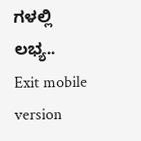ಗಳಲ್ಲಿ ಲಭ್ಯ..
Exit mobile version